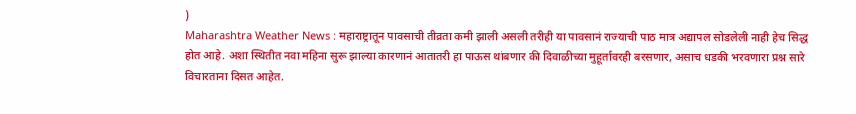)
Maharashtra Weather News : महाराष्ट्रातून पावसाची तीव्रता कमी झाली असली तरीही या पावसानं राज्याची पाठ मात्र अद्यापल सोडलेली नाही हेच सिद्ध होत आहे. अशा स्थितीत नवा महिना सुरू झाल्या कारणानं आतातरी हा पाऊस थांबणार की दिवाळीच्या मुहूर्तावरही बरसणार, असाच धडकी भरवणारा प्रश्न सारे विचारताना दिसत आहेत.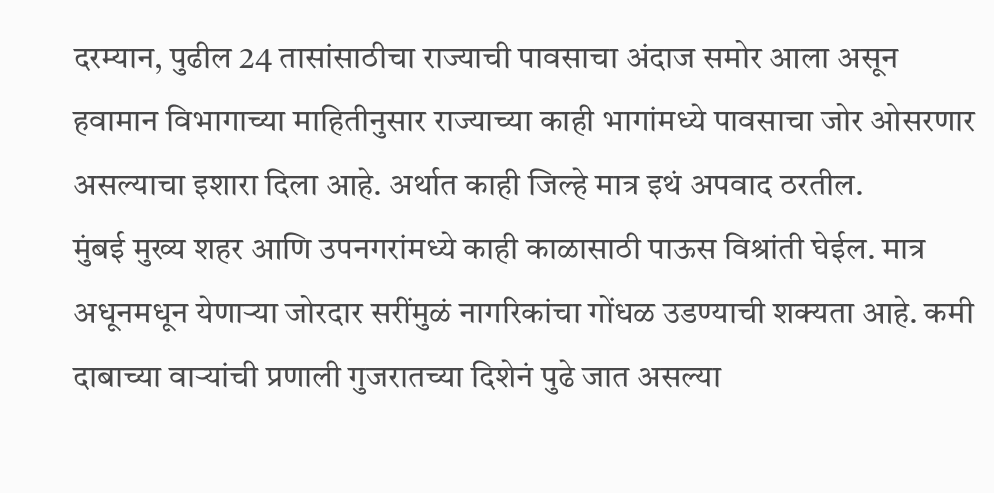दरम्यान, पुढील 24 तासांसाठीचा राज्याची पावसाचा अंदाज समोर आला असून हवामान विभागाच्या माहितीनुसार राज्याच्या काही भागांमध्ये पावसाचा जोर ओसरणार असल्याचा इशारा दिला आहे. अर्थात काही जिल्हे मात्र इथं अपवाद ठरतील.
मुंबई मुख्य शहर आणि उपनगरांमध्ये काही काळासाठी पाऊस विश्रांती घेईल. मात्र अधूनमधून येणाऱ्या जोरदार सरींमुळं नागरिकांचा गोंधळ उडण्याची शक्यता आहे. कमी दाबाच्या वाऱ्यांची प्रणाली गुजरातच्या दिशेनं पुढे जात असल्या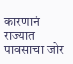कारणानं राज्यात पावसाचा जोर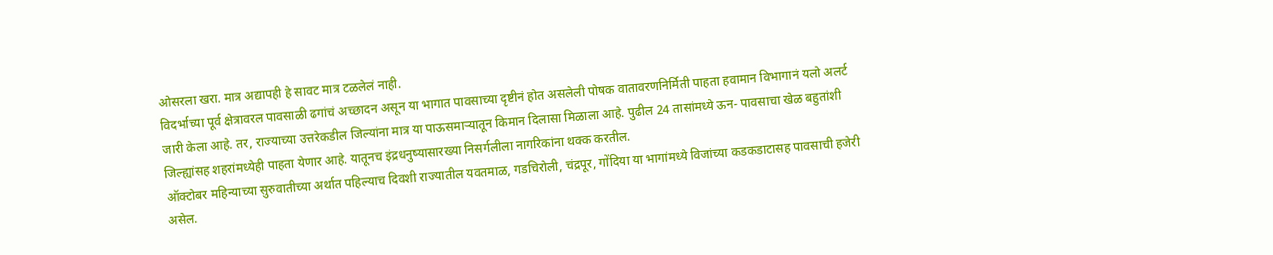ओसरला खरा. मात्र अद्यापही हे सावट मात्र टळलेलं नाही.
विदर्भाच्या पूर्व क्षेत्रावरल पावसाळी ढगांचं अच्छादन असून या भागात पावसाच्या दृष्टीनं होत असलेली पोषक वातावरणनिर्मिती पाहता हवामान विभागानं यलो अलर्ट जारी केला आहे. तर, राज्याच्या उत्तरेकडील जिल्यांना मात्र या पाऊसमाऱ्यातून किमान दिलासा मिळाला आहे. पुढील 24 तासांमध्ये ऊन- पावसाचा खेळ बहुतांशी जिल्ह्यांसह शहरांमध्येही पाहता येणार आहे. यातूनच इंद्रधनुष्यासारख्या निसर्गलीला नागरिकांना थक्क करतील.
ऑक्टोबर महिन्याच्या सुरुवातीच्या अर्थात पहिल्याच दिवशी राज्यातील यवतमाळ, गडचिरोली, चंद्रपूर, गोंदिया या भागांमध्ये विजांच्या कडकडाटासह पावसाची हजेरी असेल.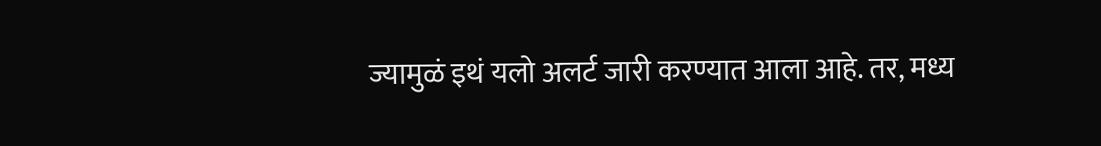ज्यामुळं इथं यलो अलर्ट जारी करण्यात आला आहे. तर, मध्य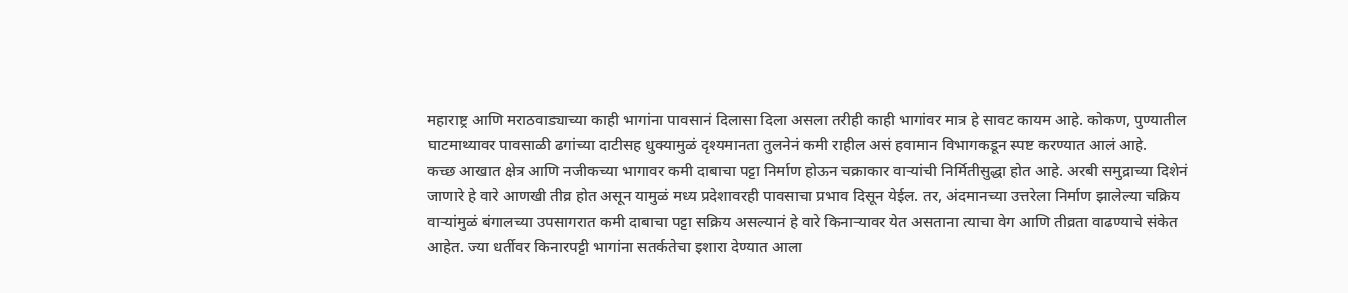महाराष्ट्र आणि मराठवाड्याच्या काही भागांना पावसानं दिलासा दिला असला तरीही काही भागांवर मात्र हे सावट कायम आहे. कोकण, पुण्यातील घाटमाथ्यावर पावसाळी ढगांच्या दाटीसह धुक्यामुळं दृश्यमानता तुलनेनं कमी राहील असं हवामान विभागकडून स्पष्ट करण्यात आलं आहे.
कच्छ आखात क्षेत्र आणि नजीकच्या भागावर कमी दाबाचा पट्टा निर्माण होऊन चक्राकार वाऱ्यांची निर्मितीसुद्धा होत आहे. अरबी समुद्राच्या दिशेनं जाणारे हे वारे आणखी तीव्र होत असून यामुळं मध्य प्रदेशावरही पावसाचा प्रभाव दिसून येईल. तर, अंदमानच्या उत्तरेला निर्माण झालेल्या चक्रिय वाऱ्यांमुळं बंगालच्या उपसागरात कमी दाबाचा पट्टा सक्रिय असल्यानं हे वारे किनाऱ्यावर येत असताना त्याचा वेग आणि तीव्रता वाढण्याचे संकेत आहेत. ज्या धर्तीवर किनारपट्टी भागांना सतर्कतेचा इशारा देण्यात आला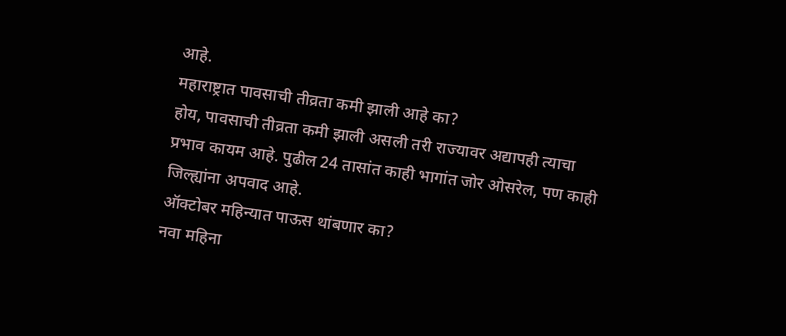आहे.
महाराष्ट्रात पावसाची तीव्रता कमी झाली आहे का?
होय, पावसाची तीव्रता कमी झाली असली तरी राज्यावर अद्यापही त्याचा प्रभाव कायम आहे. पुढील 24 तासांत काही भागांत जोर ओसरेल, पण काही जिल्ह्यांना अपवाद आहे.
ऑक्टोबर महिन्यात पाऊस थांबणार का?
नवा महिना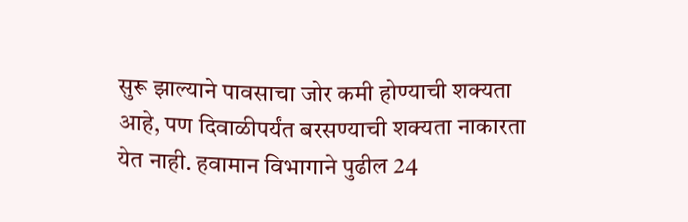सुरू झाल्याने पावसाचा जोर कमी होण्याची शक्यता आहे, पण दिवाळीपर्यंत बरसण्याची शक्यता नाकारता येत नाही. हवामान विभागाने पुढील 24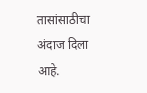तासांसाठीचा अंदाज दिला आहे.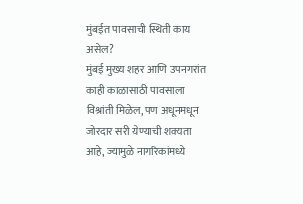मुंबईत पावसाची स्थिती काय असेल?
मुंबई मुख्य शहर आणि उपनगरांत काही काळासाठी पावसाला विश्रांती मिळेल, पण अधूनमधून जोरदार सरी येण्याची शक्यता आहे, ज्यामुळे नागरिकांमध्ये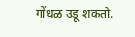गोंधळ उडू शकतो.